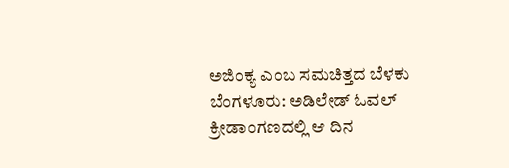ಅಜಿಂಕ್ಯ ಎಂಬ ಸಮಚಿತ್ತದ ಬೆಳಕು
ಬೆಂಗಳೂರು: ಅಡಿಲೇಡ್ ಓವಲ್ ಕ್ರೀಡಾಂಗಣದಲ್ಲಿ ಆ ದಿನ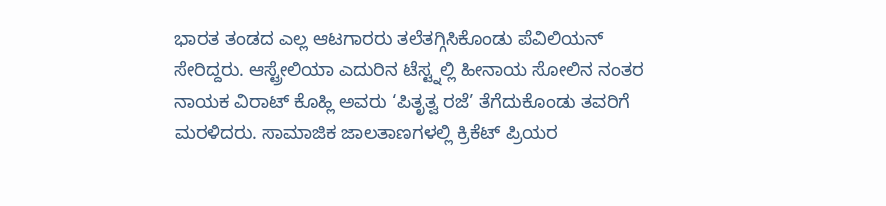ಭಾರತ ತಂಡದ ಎಲ್ಲ ಆಟಗಾರರು ತಲೆತಗ್ಗಿಸಿಕೊಂಡು ಪೆವಿಲಿಯನ್ ಸೇರಿದ್ದರು. ಆಸ್ಟ್ರೇಲಿಯಾ ಎದುರಿನ ಟೆಸ್ಟ್ನಲ್ಲಿ ಹೀನಾಯ ಸೋಲಿನ ನಂತರ ನಾಯಕ ವಿರಾಟ್ ಕೊಹ್ಲಿ ಅವರು ‘ಪಿತೃತ್ವ ರಜೆ’ ತೆಗೆದುಕೊಂಡು ತವರಿಗೆ ಮರಳಿದರು. ಸಾಮಾಜಿಕ ಜಾಲತಾಣಗಳಲ್ಲಿ ಕ್ರಿಕೆಟ್ ಪ್ರಿಯರ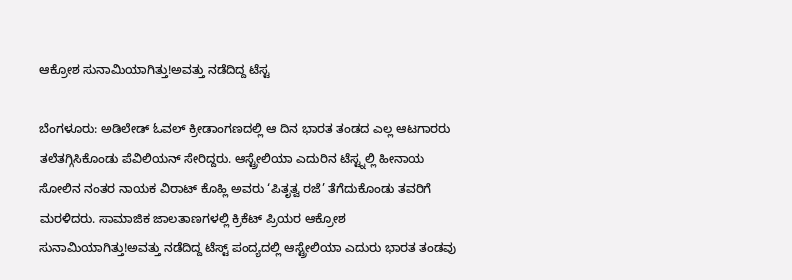ಆಕ್ರೋಶ ಸುನಾಮಿಯಾಗಿತ್ತು!ಅವತ್ತು ನಡೆದಿದ್ದ ಟೆಸ್ಟ

ಬೆಂಗಳೂರು: ಅಡಿಲೇಡ್ ಓವಲ್ ಕ್ರೀಡಾಂಗಣದಲ್ಲಿ ಆ ದಿನ ಭಾರತ ತಂಡದ ಎಲ್ಲ ಆಟಗಾರರು ತಲೆತಗ್ಗಿಸಿಕೊಂಡು ಪೆವಿಲಿಯನ್ ಸೇರಿದ್ದರು. ಆಸ್ಟ್ರೇಲಿಯಾ ಎದುರಿನ ಟೆಸ್ಟ್ನಲ್ಲಿ ಹೀನಾಯ ಸೋಲಿನ ನಂತರ ನಾಯಕ ವಿರಾಟ್ ಕೊಹ್ಲಿ ಅವರು ‘ಪಿತೃತ್ವ ರಜೆ’ ತೆಗೆದುಕೊಂಡು ತವರಿಗೆ ಮರಳಿದರು. ಸಾಮಾಜಿಕ ಜಾಲತಾಣಗಳಲ್ಲಿ ಕ್ರಿಕೆಟ್ ಪ್ರಿಯರ ಆಕ್ರೋಶ ಸುನಾಮಿಯಾಗಿತ್ತು!ಅವತ್ತು ನಡೆದಿದ್ದ ಟೆಸ್ಟ್ ಪಂದ್ಯದಲ್ಲಿ ಆಸ್ಟ್ರೇಲಿಯಾ ಎದುರು ಭಾರತ ತಂಡವು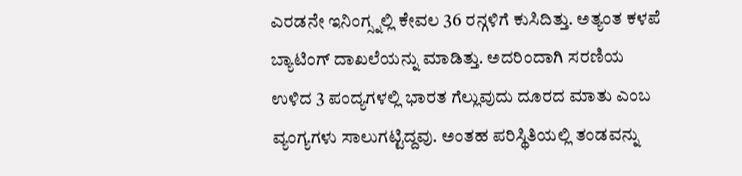ಎರಡನೇ ಇನಿಂಗ್ಸ್ನಲ್ಲಿ ಕೇವಲ 36 ರನ್ಗಳಿಗೆ ಕುಸಿದಿತ್ತು. ಅತ್ಯಂತ ಕಳಪೆ ಬ್ಯಾಟಿಂಗ್ ದಾಖಲೆಯನ್ನು ಮಾಡಿತ್ತು. ಅದರಿಂದಾಗಿ ಸರಣಿಯ ಉಳಿದ 3 ಪಂದ್ಯಗಳಲ್ಲಿ ಭಾರತ ಗೆಲ್ಲುವುದು ದೂರದ ಮಾತು ಎಂಬ ವ್ಯಂಗ್ಯಗಳು ಸಾಲುಗಟ್ಟಿದ್ದವು. ಅಂತಹ ಪರಿಸ್ಥಿತಿಯಲ್ಲಿ ತಂಡವನ್ನು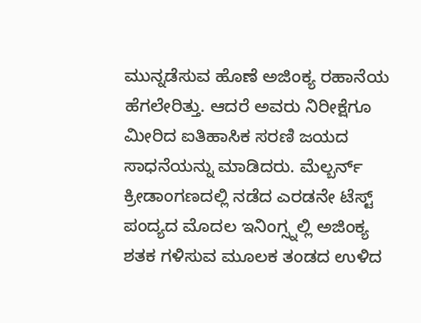ಮುನ್ನಡೆಸುವ ಹೊಣೆ ಅಜಿಂಕ್ಯ ರಹಾನೆಯ ಹೆಗಲೇರಿತ್ತು. ಆದರೆ ಅವರು ನಿರೀಕ್ಷೆಗೂ ಮೀರಿದ ಐತಿಹಾಸಿಕ ಸರಣಿ ಜಯದ ಸಾಧನೆಯನ್ನು ಮಾಡಿದರು. ಮೆಲ್ಬರ್ನ್ ಕ್ರೀಡಾಂಗಣದಲ್ಲಿ ನಡೆದ ಎರಡನೇ ಟೆಸ್ಟ್ ಪಂದ್ಯದ ಮೊದಲ ಇನಿಂಗ್ಸ್ನಲ್ಲಿ ಅಜಿಂಕ್ಯ ಶತಕ ಗಳಿಸುವ ಮೂಲಕ ತಂಡದ ಉಳಿದ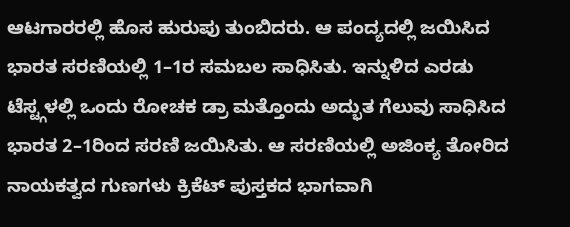ಆಟಗಾರರಲ್ಲಿ ಹೊಸ ಹುರುಪು ತುಂಬಿದರು. ಆ ಪಂದ್ಯದಲ್ಲಿ ಜಯಿಸಿದ ಭಾರತ ಸರಣಿಯಲ್ಲಿ 1–1ರ ಸಮಬಲ ಸಾಧಿಸಿತು. ಇನ್ನುಳಿದ ಎರಡು ಟೆಸ್ಟ್ಗಳಲ್ಲಿ ಒಂದು ರೋಚಕ ಡ್ರಾ ಮತ್ತೊಂದು ಅದ್ಭುತ ಗೆಲುವು ಸಾಧಿಸಿದ ಭಾರತ 2–1ರಿಂದ ಸರಣಿ ಜಯಿಸಿತು. ಆ ಸರಣಿಯಲ್ಲಿ ಅಜಿಂಕ್ಯ ತೋರಿದ ನಾಯಕತ್ವದ ಗುಣಗಳು ಕ್ರಿಕೆಟ್ ಪುಸ್ತಕದ ಭಾಗವಾಗಿ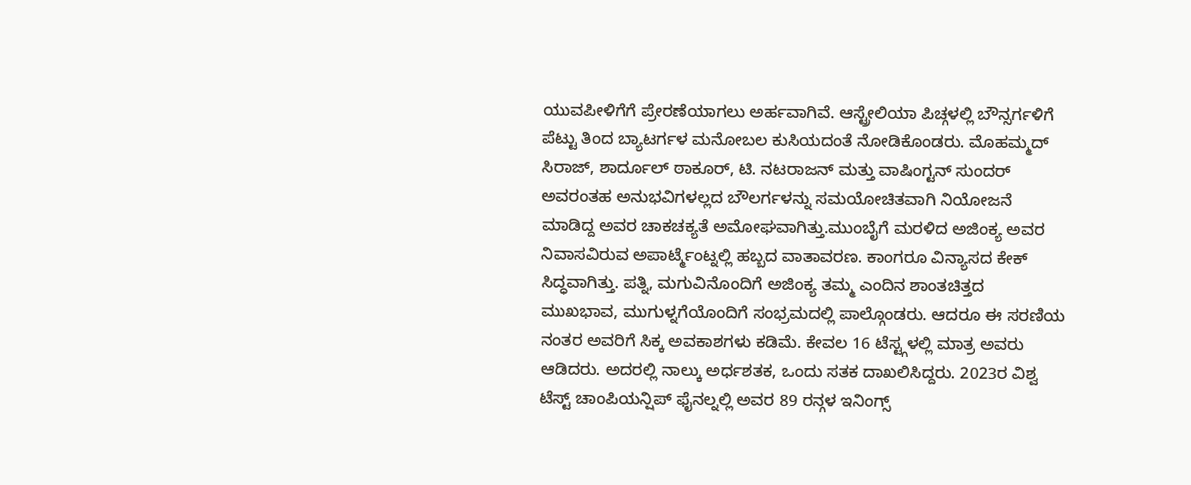ಯುವಪೀಳಿಗೆಗೆ ಪ್ರೇರಣೆಯಾಗಲು ಅರ್ಹವಾಗಿವೆ. ಆಸ್ಟ್ರೇಲಿಯಾ ಪಿಚ್ಗಳಲ್ಲಿ ಬೌನ್ಸರ್ಗಳಿಗೆ ಪೆಟ್ಟು ತಿಂದ ಬ್ಯಾಟರ್ಗಳ ಮನೋಬಲ ಕುಸಿಯದಂತೆ ನೋಡಿಕೊಂಡರು. ಮೊಹಮ್ಮದ್ ಸಿರಾಜ್, ಶಾರ್ದೂಲ್ ಠಾಕೂರ್, ಟಿ. ನಟರಾಜನ್ ಮತ್ತು ವಾಷಿಂಗ್ಟನ್ ಸುಂದರ್ ಅವರಂತಹ ಅನುಭವಿಗಳಲ್ಲದ ಬೌಲರ್ಗಳನ್ನು ಸಮಯೋಚಿತವಾಗಿ ನಿಯೋಜನೆ ಮಾಡಿದ್ದ ಅವರ ಚಾಕಚಕ್ಯತೆ ಅಮೋಘವಾಗಿತ್ತು.ಮುಂಬೈಗೆ ಮರಳಿದ ಅಜಿಂಕ್ಯ ಅವರ ನಿವಾಸವಿರುವ ಅಪಾರ್ಟ್ಮೆಂಟ್ನಲ್ಲಿ ಹಬ್ಬದ ವಾತಾವರಣ. ಕಾಂಗರೂ ವಿನ್ಯಾಸದ ಕೇಕ್ ಸಿದ್ಧವಾಗಿತ್ತು. ಪತ್ನಿ, ಮಗುವಿನೊಂದಿಗೆ ಅಜಿಂಕ್ಯ ತಮ್ಮ ಎಂದಿನ ಶಾಂತಚಿತ್ತದ ಮುಖಭಾವ, ಮುಗುಳ್ನಗೆಯೊಂದಿಗೆ ಸಂಭ್ರಮದಲ್ಲಿ ಪಾಲ್ಗೊಂಡರು. ಆದರೂ ಈ ಸರಣಿಯ ನಂತರ ಅವರಿಗೆ ಸಿಕ್ಕ ಅವಕಾಶಗಳು ಕಡಿಮೆ. ಕೇವಲ 16 ಟೆಸ್ಟ್ಗಳಲ್ಲಿ ಮಾತ್ರ ಅವರು ಆಡಿದರು. ಅದರಲ್ಲಿ ನಾಲ್ಕು ಅರ್ಧಶತಕ, ಒಂದು ಸತಕ ದಾಖಲಿಸಿದ್ದರು. 2023ರ ವಿಶ್ವ ಟೆಸ್ಟ್ ಚಾಂಪಿಯನ್ಷಿಪ್ ಫೈನಲ್ನಲ್ಲಿ ಅವರ 89 ರನ್ಗಳ ಇನಿಂಗ್ಸ್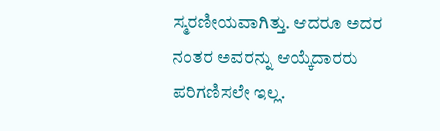ಸ್ಮರಣೀಯವಾಗಿತ್ತು. ಆದರೂ ಅದರ ನಂತರ ಅವರನ್ನು ಆಯ್ಕೆದಾರರು ಪರಿಗಣಿಸಲೇ ಇಲ್ಲ.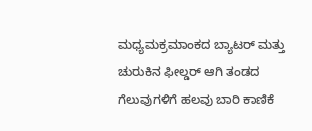ಮಧ್ಯಮಕ್ರಮಾಂಕದ ಬ್ಯಾಟರ್ ಮತ್ತು ಚುರುಕಿನ ಫೀಲ್ಡರ್ ಆಗಿ ತಂಡದ ಗೆಲುವುಗಳಿಗೆ ಹಲವು ಬಾರಿ ಕಾಣಿಕೆ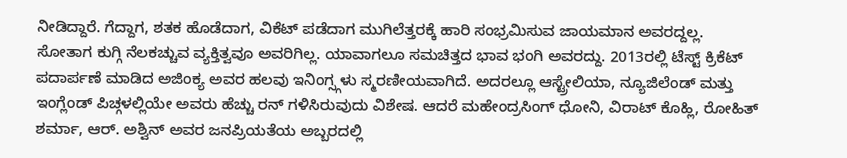ನೀಡಿದ್ದಾರೆ. ಗೆದ್ದಾಗ, ಶತಕ ಹೊಡೆದಾಗ, ವಿಕೆಟ್ ಪಡೆದಾಗ ಮುಗಿಲೆತ್ತರಕ್ಕೆ ಹಾರಿ ಸಂಭ್ರಮಿಸುವ ಜಾಯಮಾನ ಅವರದ್ದಲ್ಲ. ಸೋತಾಗ ಕುಗ್ಗಿ ನೆಲಕಚ್ಚುವ ವ್ಯಕ್ತಿತ್ವವೂ ಅವರಿಗಿಲ್ಲ. ಯಾವಾಗಲೂ ಸಮಚಿತ್ತದ ಭಾವ ಭಂಗಿ ಅವರದ್ದು. 2013ರಲ್ಲಿ ಟೆಸ್ಟ್ ಕ್ರಿಕೆಟ್ ಪದಾರ್ಪಣೆ ಮಾಡಿದ ಅಜಿಂಕ್ಯ ಅವರ ಹಲವು ಇನಿಂಗ್ಸ್ಗಳು ಸ್ಮರಣೀಯವಾಗಿದೆ. ಅದರಲ್ಲೂ ಆಸ್ಟ್ರೇಲಿಯಾ, ನ್ಯೂಜಿಲೆಂಡ್ ಮತ್ತು ಇಂಗ್ಲೆಂಡ್ ಪಿಚ್ಗಳಲ್ಲಿಯೇ ಅವರು ಹೆಚ್ಚು ರನ್ ಗಳಿಸಿರುವುದು ವಿಶೇಷ. ಆದರೆ ಮಹೇಂದ್ರಸಿಂಗ್ ಧೋನಿ, ವಿರಾಟ್ ಕೊಹ್ಲಿ, ರೋಹಿತ್ ಶರ್ಮಾ, ಆರ್. ಅಶ್ವಿನ್ ಅವರ ಜನಪ್ರಿಯತೆಯ ಅಬ್ಬರದಲ್ಲಿ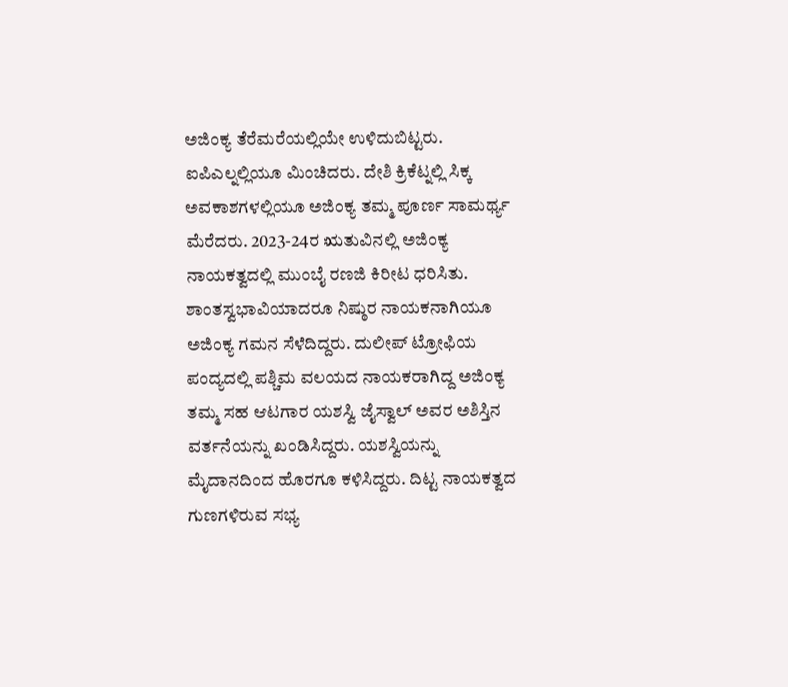ಅಜಿಂಕ್ಯ ತೆರೆಮರೆಯಲ್ಲಿಯೇ ಉಳಿದುಬಿಟ್ಟರು. ಐಪಿಎಲ್ನಲ್ಲಿಯೂ ಮಿಂಚಿದರು. ದೇಶಿ ಕ್ರಿಕೆಟ್ನಲ್ಲಿ ಸಿಕ್ಕ ಅವಕಾಶಗಳಲ್ಲಿಯೂ ಅಜಿಂಕ್ಯ ತಮ್ಮ ಪೂರ್ಣ ಸಾಮರ್ಥ್ಯ ಮೆರೆದರು. 2023-24ರ ಋತುವಿನಲ್ಲಿ ಅಜಿಂಕ್ಯ ನಾಯಕತ್ವದಲ್ಲಿ ಮುಂಬೈ ರಣಜಿ ಕಿರೀಟ ಧರಿಸಿತು. ಶಾಂತಸ್ವಭಾವಿಯಾದರೂ ನಿಷ್ಠುರ ನಾಯಕನಾಗಿಯೂ ಅಜಿಂಕ್ಯ ಗಮನ ಸೆಳೆದಿದ್ದರು. ದುಲೀಪ್ ಟ್ರೋಫಿಯ ಪಂದ್ಯದಲ್ಲಿ ಪಶ್ಚಿಮ ವಲಯದ ನಾಯಕರಾಗಿದ್ದ ಅಜಿಂಕ್ಯ ತಮ್ಮ ಸಹ ಆಟಗಾರ ಯಶಸ್ವಿ ಜೈಸ್ವಾಲ್ ಅವರ ಅಶಿಸ್ತಿನ ವರ್ತನೆಯನ್ನು ಖಂಡಿಸಿದ್ದರು. ಯಶಸ್ವಿಯನ್ನು ಮೈದಾನದಿಂದ ಹೊರಗೂ ಕಳಿಸಿದ್ದರು. ದಿಟ್ಟ ನಾಯಕತ್ವದ ಗುಣಗಳಿರುವ ಸಭ್ಯ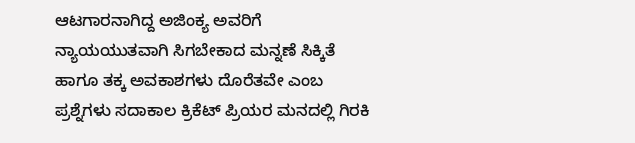ಆಟಗಾರನಾಗಿದ್ದ ಅಜಿಂಕ್ಯ ಅವರಿಗೆ ನ್ಯಾಯಯುತವಾಗಿ ಸಿಗಬೇಕಾದ ಮನ್ನಣೆ ಸಿಕ್ಕಿತೆ ಹಾಗೂ ತಕ್ಕ ಅವಕಾಶಗಳು ದೊರೆತವೇ ಎಂಬ ಪ್ರಶ್ನೆಗಳು ಸದಾಕಾಲ ಕ್ರಿಕೆಟ್ ಪ್ರಿಯರ ಮನದಲ್ಲಿ ಗಿರಕಿ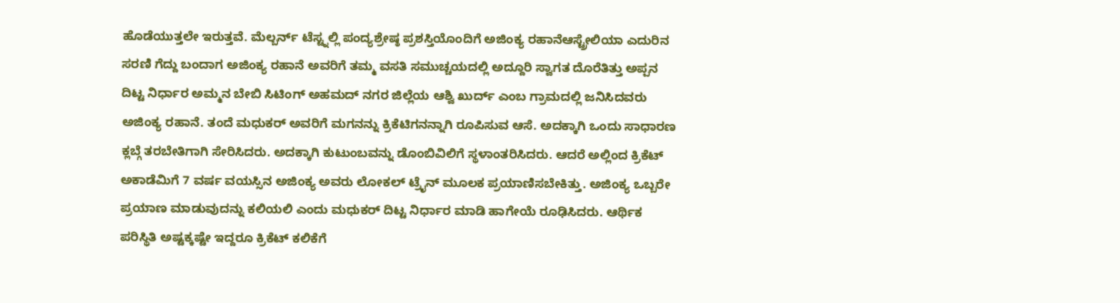ಹೊಡೆಯುತ್ತಲೇ ಇರುತ್ತವೆ. ಮೆಲ್ಬರ್ನ್ ಟೆಸ್ಟ್ನಲ್ಲಿ ಪಂದ್ಯಶ್ರೇಷ್ಠ ಪ್ರಶಸ್ತಿಯೊಂದಿಗೆ ಅಜಿಂಕ್ಯ ರಹಾನೆಆಸ್ಟ್ರೇಲಿಯಾ ಎದುರಿನ ಸರಣಿ ಗೆದ್ದು ಬಂದಾಗ ಅಜಿಂಕ್ಯ ರಹಾನೆ ಅವರಿಗೆ ತಮ್ಮ ವಸತಿ ಸಮುಚ್ಚಯದಲ್ಲಿ ಅದ್ದೂರಿ ಸ್ವಾಗತ ದೊರೆತಿತ್ತು ಅಪ್ಪನ ದಿಟ್ಟ ನಿರ್ಧಾರ ಅಮ್ಮನ ಬೇಬಿ ಸಿಟಿಂಗ್ ಅಹಮದ್ ನಗರ ಜಿಲ್ಲೆಯ ಆಶ್ವಿ ಖುರ್ದ್ ಎಂಬ ಗ್ರಾಮದಲ್ಲಿ ಜನಿಸಿದವರು ಅಜಿಂಕ್ಯ ರಹಾನೆ. ತಂದೆ ಮಧುಕರ್ ಅವರಿಗೆ ಮಗನನ್ನು ಕ್ರಿಕೆಟಿಗನನ್ನಾಗಿ ರೂಪಿಸುವ ಆಸೆ. ಅದಕ್ಕಾಗಿ ಒಂದು ಸಾಧಾರಣ ಕ್ಲಬ್ಗೆ ತರಬೇತಿಗಾಗಿ ಸೇರಿಸಿದರು. ಅದಕ್ಕಾಗಿ ಕುಟುಂಬವನ್ನು ಡೊಂಬಿವಿಲಿಗೆ ಸ್ಥಳಾಂತರಿಸಿದರು. ಆದರೆ ಅಲ್ಲಿಂದ ಕ್ರಿಕೆಟ್ ಅಕಾಡೆಮಿಗೆ 7 ವರ್ಷ ವಯಸ್ಸಿನ ಅಜಿಂಕ್ಯ ಅವರು ಲೋಕಲ್ ಟ್ರೈನ್ ಮೂಲಕ ಪ್ರಯಾಣಿಸಬೇಕಿತ್ತು. ಅಜಿಂಕ್ಯ ಒಬ್ಬರೇ ಪ್ರಯಾಣ ಮಾಡುವುದನ್ನು ಕಲಿಯಲಿ ಎಂದು ಮಧುಕರ್ ದಿಟ್ಟ ನಿರ್ಧಾರ ಮಾಡಿ ಹಾಗೇಯೆ ರೂಢಿಸಿದರು. ಆರ್ಥಿಕ ಪರಿಸ್ಥಿತಿ ಅಷ್ಟಕ್ಕಷ್ಟೇ ಇದ್ದರೂ ಕ್ರಿಕೆಟ್ ಕಲಿಕೆಗೆ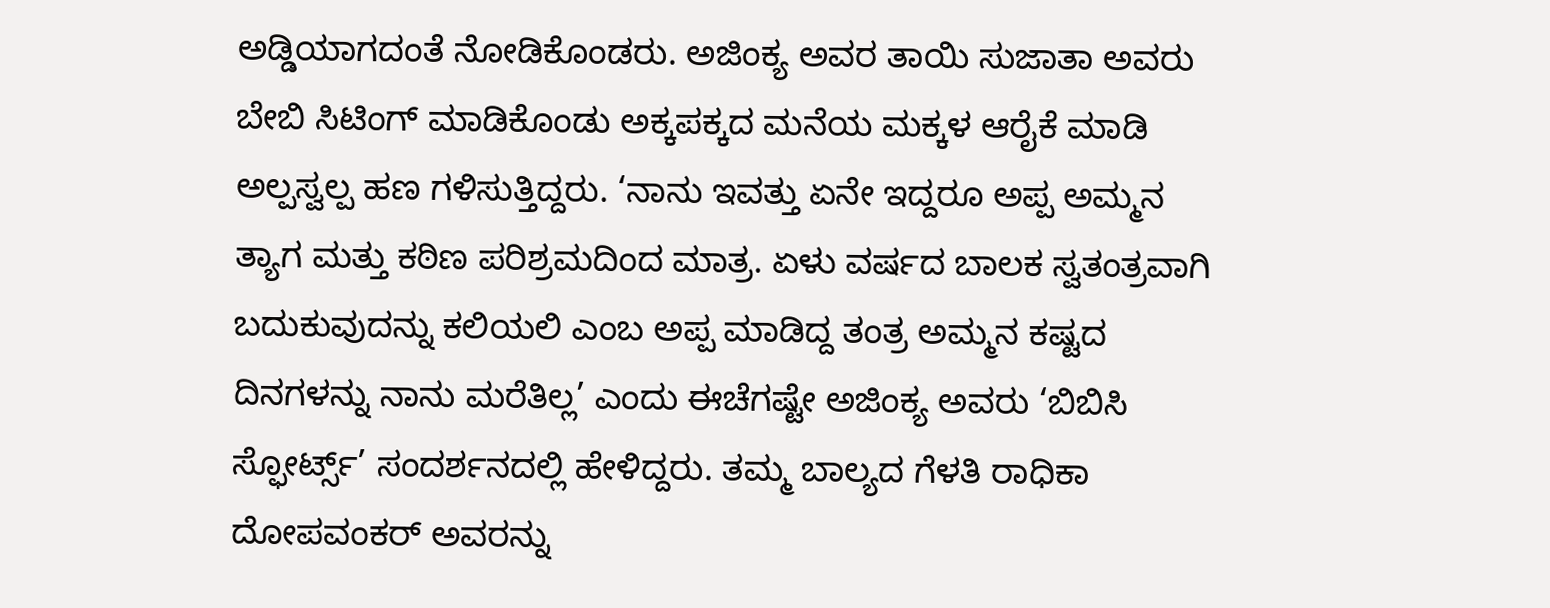ಅಡ್ಡಿಯಾಗದಂತೆ ನೋಡಿಕೊಂಡರು. ಅಜಿಂಕ್ಯ ಅವರ ತಾಯಿ ಸುಜಾತಾ ಅವರು ಬೇಬಿ ಸಿಟಿಂಗ್ ಮಾಡಿಕೊಂಡು ಅಕ್ಕಪಕ್ಕದ ಮನೆಯ ಮಕ್ಕಳ ಆರೈಕೆ ಮಾಡಿ ಅಲ್ಪಸ್ವಲ್ಪ ಹಣ ಗಳಿಸುತ್ತಿದ್ದರು. ‘ನಾನು ಇವತ್ತು ಏನೇ ಇದ್ದರೂ ಅಪ್ಪ ಅಮ್ಮನ ತ್ಯಾಗ ಮತ್ತು ಕಠಿಣ ಪರಿಶ್ರಮದಿಂದ ಮಾತ್ರ. ಏಳು ವರ್ಷದ ಬಾಲಕ ಸ್ವತಂತ್ರವಾಗಿ ಬದುಕುವುದನ್ನು ಕಲಿಯಲಿ ಎಂಬ ಅಪ್ಪ ಮಾಡಿದ್ದ ತಂತ್ರ ಅಮ್ಮನ ಕಷ್ಟದ ದಿನಗಳನ್ನು ನಾನು ಮರೆತಿಲ್ಲ’ ಎಂದು ಈಚೆಗಷ್ಟೇ ಅಜಿಂಕ್ಯ ಅವರು ‘ಬಿಬಿಸಿ ಸ್ಫೋರ್ಟ್ಸ್’ ಸಂದರ್ಶನದಲ್ಲಿ ಹೇಳಿದ್ದರು. ತಮ್ಮ ಬಾಲ್ಯದ ಗೆಳತಿ ರಾಧಿಕಾ ದೋಪವಂಕರ್ ಅವರನ್ನು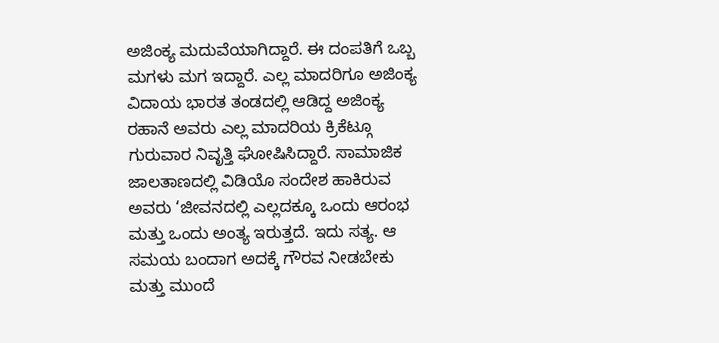ಅಜಿಂಕ್ಯ ಮದುವೆಯಾಗಿದ್ದಾರೆ. ಈ ದಂಪತಿಗೆ ಒಬ್ಬ ಮಗಳು ಮಗ ಇದ್ದಾರೆ. ಎಲ್ಲ ಮಾದರಿಗೂ ಅಜಿಂಕ್ಯ ವಿದಾಯ ಭಾರತ ತಂಡದಲ್ಲಿ ಆಡಿದ್ದ ಅಜಿಂಕ್ಯ ರಹಾನೆ ಅವರು ಎಲ್ಲ ಮಾದರಿಯ ಕ್ರಿಕೆಟ್ಗೂ ಗುರುವಾರ ನಿವೃತ್ತಿ ಘೋಷಿಸಿದ್ದಾರೆ. ಸಾಮಾಜಿಕ ಜಾಲತಾಣದಲ್ಲಿ ವಿಡಿಯೊ ಸಂದೇಶ ಹಾಕಿರುವ ಅವರು ‘ಜೀವನದಲ್ಲಿ ಎಲ್ಲದಕ್ಕೂ ಒಂದು ಆರಂಭ ಮತ್ತು ಒಂದು ಅಂತ್ಯ ಇರುತ್ತದೆ. ಇದು ಸತ್ಯ. ಆ ಸಮಯ ಬಂದಾಗ ಅದಕ್ಕೆ ಗೌರವ ನೀಡಬೇಕು ಮತ್ತು ಮುಂದೆ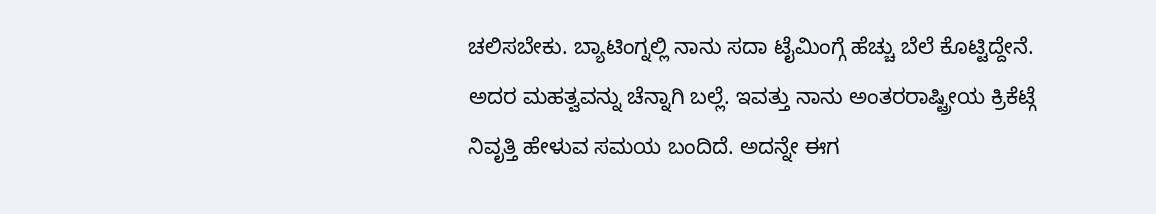ಚಲಿಸಬೇಕು. ಬ್ಯಾಟಿಂಗ್ನಲ್ಲಿ ನಾನು ಸದಾ ಟೈಮಿಂಗ್ಗೆ ಹೆಚ್ಚು ಬೆಲೆ ಕೊಟ್ಟಿದ್ದೇನೆ. ಅದರ ಮಹತ್ವವನ್ನು ಚೆನ್ನಾಗಿ ಬಲ್ಲೆ. ಇವತ್ತು ನಾನು ಅಂತರರಾಷ್ಟ್ರೀಯ ಕ್ರಿಕೆಟ್ಗೆ ನಿವೃತ್ತಿ ಹೇಳುವ ಸಮಯ ಬಂದಿದೆ. ಅದನ್ನೇ ಈಗ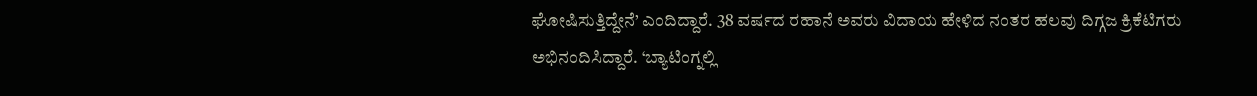ಘೋಷಿಸುತ್ತಿದ್ದೇನೆ’ ಎಂದಿದ್ದಾರೆ. 38 ವರ್ಷದ ರಹಾನೆ ಅವರು ವಿದಾಯ ಹೇಳಿದ ನಂತರ ಹಲವು ದಿಗ್ಗಜ ಕ್ರಿಕೆಟಿಗರು ಅಭಿನಂದಿಸಿದ್ದಾರೆ. ‘ಬ್ಯಾಟಿಂಗ್ನಲ್ಲಿ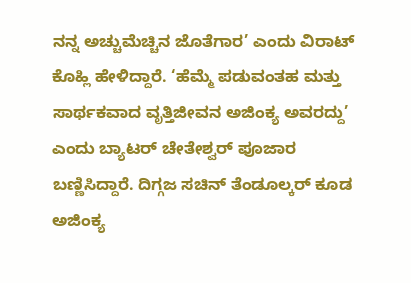ನನ್ನ ಅಚ್ಚುಮೆಚ್ಚಿನ ಜೊತೆಗಾರ’ ಎಂದು ವಿರಾಟ್ ಕೊಹ್ಲಿ ಹೇಳಿದ್ದಾರೆ. ‘ಹೆಮ್ಮೆ ಪಡುವಂತಹ ಮತ್ತು ಸಾರ್ಥಕವಾದ ವೃತ್ತಿಜೀವನ ಅಜಿಂಕ್ಯ ಅವರದ್ದು’ ಎಂದು ಬ್ಯಾಟರ್ ಚೇತೇಶ್ವರ್ ಪೂಜಾರ ಬಣ್ಣಿಸಿದ್ದಾರೆ. ದಿಗ್ಗಜ ಸಚಿನ್ ತೆಂಡೂಲ್ಕರ್ ಕೂಡ ಅಜಿಂಕ್ಯ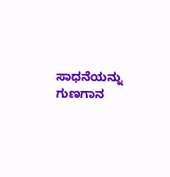ಸಾಧನೆಯನ್ನು ಗುಣಗಾನ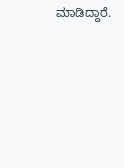ಮಾಡಿದ್ದಾರೆ.